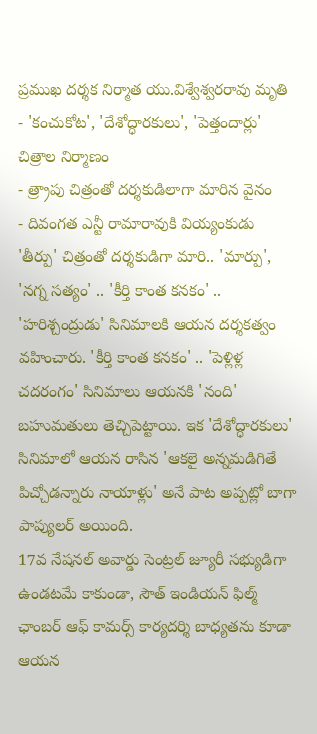ప్రముఖ దర్శక నిర్మాత యు.విశ్వేశ్వరరావు మృతి
- 'కంచుకోట', 'దేశోద్ధారకులు', 'పెత్తందార్లు' చిత్రాల నిర్మాణం
- త్ర్రాపు చిత్రంతో దర్శకుడిలాగా మారిన వైనం
- దివంగత ఎన్టీ రామారావుకి వియ్యంకుడు
'తీర్పు' చిత్రంతో దర్శకుడిగా మారి.. 'మార్పు', 'నగ్న సత్యం' .. 'కీర్తి కాంత కనకం' .. 'హరిశ్చంద్రుడు' సినిమాలకి ఆయన దర్శకత్వం వహించారు. 'కీర్తి కాంత కనకం' .. 'పెళ్లిళ్ల చదరంగం' సినిమాలు ఆయనకి 'నంది' బహుమతులు తెచ్చిపెట్టాయి. ఇక 'దేశోద్ధారకులు' సినిమాలో ఆయన రాసిన 'ఆకలై అన్నమడిగితే పిచ్చోడన్నారు నాయాళ్లు' అనే పాట అప్పట్లో బాగా పాప్యులర్ అయింది.
17వ నేషనల్ అవార్డు సెంట్రల్ జ్యూరీ సభ్యుడిగా ఉండటమే కాకుండా, సౌత్ ఇండియన్ ఫిల్మ్ ఛాంబర్ ఆఫ్ కామర్స్ కార్యదర్శి బాధ్యతను కూడా ఆయన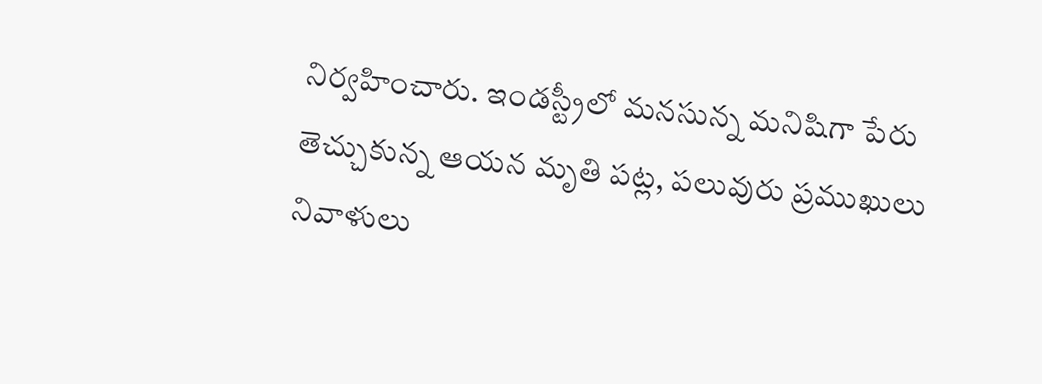నిర్వహించారు. ఇండస్ట్రీలో మనసున్న మనిషిగా పేరు తెచ్చుకున్న ఆయన మృతి పట్ల, పలువురు ప్రముఖులు నివాళులు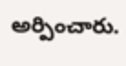అర్పించారు.